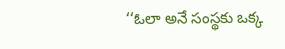‘‘ఓలా అనే సంస్థకు ఒక్క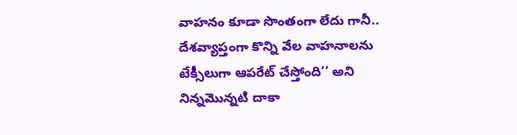వాహనం కూడా సొంతంగా లేదు గానీ.. దేశవ్యాప్తంగా కొన్ని వేల వాహనాలను టేక్సీలుగా ఆపరేట్ చేస్తోంది’’ అని నిన్నమొన్నటి దాకా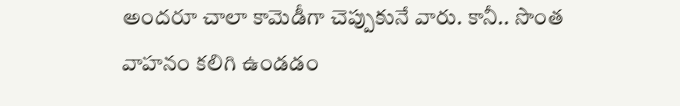అందరూ చాలా కామెడీగా చెప్పుకునే వారు. కానీ.. సొంత వాహనం కలిగి ఉండడం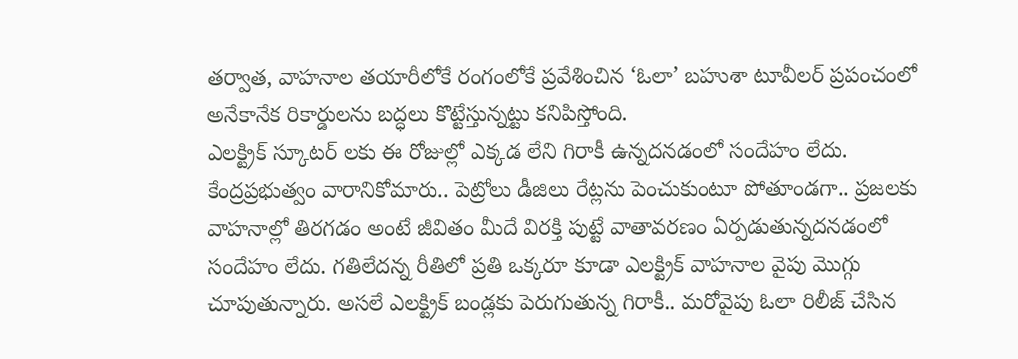తర్వాత, వాహనాల తయారీలోకే రంగంలోకే ప్రవేశించిన ‘ఓలా’ బహుశా టూవీలర్ ప్రపంచంలో అనేకానేక రికార్డులను బద్ధలు కొట్టేస్తున్నట్టు కనిపిస్తోంది.
ఎలక్ట్రిక్ స్కూటర్ లకు ఈ రోజుల్లో ఎక్కడ లేని గిరాకీ ఉన్నదనడంలో సందేహం లేదు. కేంద్రప్రభుత్వం వారానికోమారు.. పెట్రోలు డీజిలు రేట్లను పెంచుకుంటూ పోతూండగా.. ప్రజలకు వాహనాల్లో తిరగడం అంటే జీవితం మీదే విరక్తి పుట్టే వాతావరణం ఏర్పడుతున్నదనడంలో సందేహం లేదు. గతిలేదన్న రీతిలో ప్రతి ఒక్కరూ కూడా ఎలక్ట్రిక్ వాహనాల వైపు మొగ్గు చూపుతున్నారు. అసలే ఎలక్ట్రిక్ బండ్లకు పెరుగుతున్న గిరాకీ.. మరోవైపు ఓలా రిలీజ్ చేసిన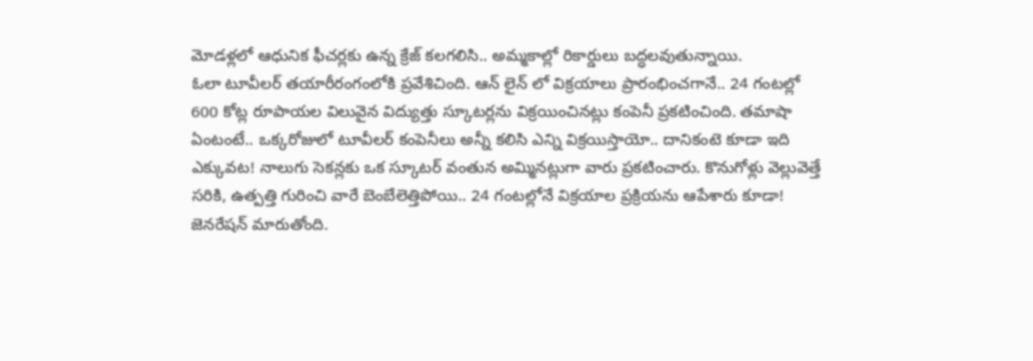మోడళ్లలో ఆధునిక ఫీచర్లకు ఉన్న క్రేజ్ కలగలిసి.. అమ్మకాల్లో రికార్డులు బద్ధలవుతున్నాయి.
ఓలా టూవీలర్ తయారీరంగంలోకి ప్రవేశిచింది. ఆన్ లైన్ లో విక్రయాలు ప్రారంభించగానే.. 24 గంటల్లో 600 కోట్ల రూపాయల విలువైన విద్యుత్తు స్కూటర్లను విక్రయించినట్లు కంపెనీ ప్రకటించింది. తమాషా ఏంటంటే.. ఒక్కరోజులో టూవీలర్ కంపెనీలు అన్నీ కలిసి ఎన్ని విక్రయిస్తాయో.. దానికంటె కూడా ఇది ఎక్కువట! నాలుగు సెకన్లకు ఒక స్కూటర్ వంతున అమ్మినట్లుగా వారు ప్రకటించారు. కొనుగోళ్లు వెల్లువెత్తే సరికి, ఉత్పత్తి గురించి వారే బెంబేలెత్తిపోయి.. 24 గంటల్లోనే విక్రయాల ప్రక్రియను ఆపేశారు కూడా!
జెనరేషన్ మారుతోంది.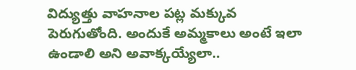విద్యుత్తు వాహనాల పట్ల మక్కువ పెరుగుతోంది. అందుకే అమ్మకాలు అంటే ఇలా ఉండాలి అని అవాక్కయ్యేలా..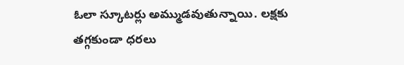ఓలా స్కూటర్లు అమ్ముడవుతున్నాయి. లక్షకు తగ్గకుండా ధరలు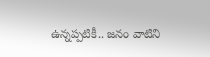ఉన్నప్పటికీ.. జనం వాటిని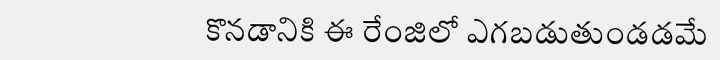కొనడానికి ఈ రేంజిలో ఎగబడుతుండడమే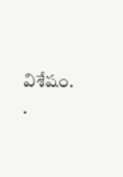విశేషం.
.